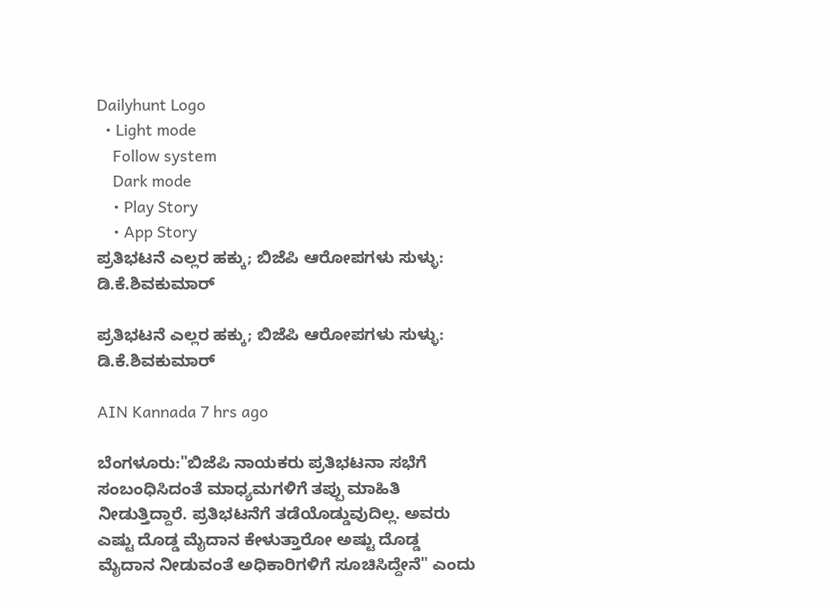Dailyhunt Logo
  • Light mode
    Follow system
    Dark mode
    • Play Story
    • App Story
ಪ್ರತಿಭಟನೆ ಎಲ್ಲರ ಹಕ್ಕು; ಬಿಜೆಪಿ ಆರೋಪಗಳು ಸುಳ್ಳು:  ಡಿ.ಕೆ.ಶಿವಕುಮಾರ್

ಪ್ರತಿಭಟನೆ ಎಲ್ಲರ ಹಕ್ಕು; ಬಿಜೆಪಿ ಆರೋಪಗಳು ಸುಳ್ಳು: ಡಿ.ಕೆ.ಶಿವಕುಮಾರ್

AIN Kannada 7 hrs ago

ಬೆಂಗಳೂರು:"ಬಿಜೆಪಿ ನಾಯಕರು ಪ್ರತಿಭಟನಾ ಸಭೆಗೆ ಸಂಬಂಧಿಸಿದಂತೆ ಮಾಧ್ಯಮಗಳಿಗೆ ತಪ್ಪು ಮಾಹಿತಿ ನೀಡುತ್ತಿದ್ದಾರೆ. ಪ್ರತಿಭಟನೆಗೆ ತಡೆಯೊಡ್ಡುವುದಿಲ್ಲ. ಅವರು ಎಷ್ಟು ದೊಡ್ಡ ಮೈದಾನ ಕೇಳುತ್ತಾರೋ ಅಷ್ಟು ದೊಡ್ಡ ಮೈದಾನ ನೀಡುವಂತೆ ಅಧಿಕಾರಿಗಳಿಗೆ ಸೂಚಿಸಿದ್ದೇನೆ" ಎಂದು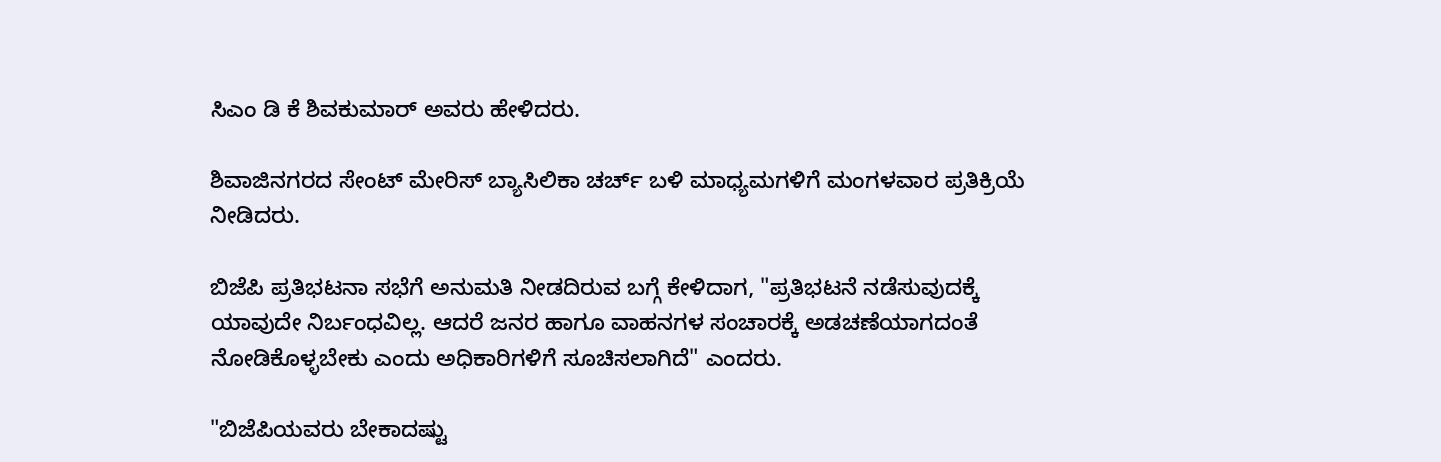ಸಿಎಂ ಡಿ ಕೆ‌ ಶಿವಕುಮಾರ್ ಅವರು ಹೇಳಿದರು.

ಶಿವಾಜಿನಗರದ ಸೇಂಟ್ ಮೇರಿಸ್ ಬ್ಯಾಸಿಲಿಕಾ ಚರ್ಚ್ ಬಳಿ ಮಾಧ್ಯಮಗಳಿಗೆ ಮಂಗಳವಾರ ಪ್ರತಿಕ್ರಿಯೆ ನೀಡಿದರು.

ಬಿಜೆಪಿ ಪ್ರತಿಭಟನಾ ಸಭೆಗೆ ಅನುಮತಿ ನೀಡದಿರುವ ಬಗ್ಗೆ ಕೇಳಿದಾಗ, "ಪ್ರತಿಭಟನೆ ನಡೆಸುವುದಕ್ಕೆ ಯಾವುದೇ ನಿರ್ಬಂಧವಿಲ್ಲ. ಆದರೆ ಜನರ ಹಾಗೂ ವಾಹನಗಳ ಸಂಚಾರಕ್ಕೆ ಅಡಚಣೆಯಾಗದಂತೆ ನೋಡಿಕೊಳ್ಳಬೇಕು ಎಂದು ಅಧಿಕಾರಿಗಳಿಗೆ ಸೂಚಿಸಲಾಗಿದೆ" ಎಂದರು.

"ಬಿಜೆಪಿಯವರು ಬೇಕಾದಷ್ಟು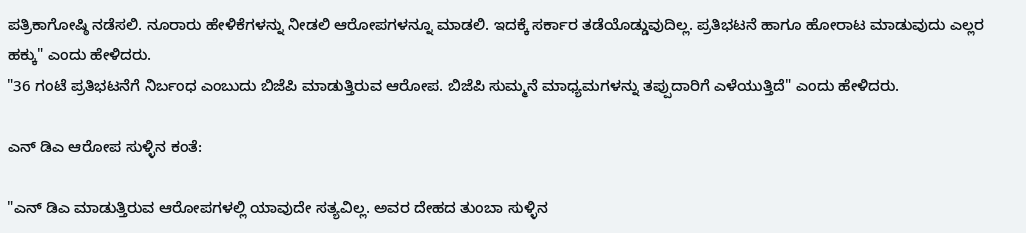ಪತ್ರಿಕಾಗೋಷ್ಠಿ ನಡೆಸಲಿ. ನೂರಾರು ಹೇಳಿಕೆಗಳನ್ನು ನೀಡಲಿ ಆರೋಪಗಳನ್ನೂ ಮಾಡಲಿ. ಇದಕ್ಕೆ ಸರ್ಕಾರ ತಡೆಯೊಡ್ಡುವುದಿಲ್ಲ. ಪ್ರತಿಭಟನೆ ಹಾಗೂ ಹೋರಾಟ ಮಾಡುವುದು ಎಲ್ಲರ ಹಕ್ಕು" ಎಂದು ಹೇಳಿದರು.
"36 ಗಂಟೆ ಪ್ರತಿಭಟನೆಗೆ ನಿರ್ಬಂಧ ಎಂಬುದು ಬಿಜೆಪಿ ಮಾಡುತ್ತಿರುವ ಆರೋಪ. ಬಿಜೆಪಿ ಸುಮ್ಮನೆ ಮಾಧ್ಯಮಗಳನ್ನು ತಪ್ಪುದಾರಿಗೆ ಎಳೆಯುತ್ತಿದೆ" ಎಂದು ಹೇಳಿದರು.

ಎನ್ ಡಿಎ ಆರೋಪ ಸುಳ್ಳಿನ ಕಂತೆ:

"ಎನ್ ಡಿಎ ಮಾಡುತ್ತಿರುವ ಆರೋಪಗಳಲ್ಲಿ ಯಾವುದೇ ಸತ್ಯವಿಲ್ಲ. ಅವರ ದೇಹದ ತುಂಬಾ ಸುಳ್ಳಿನ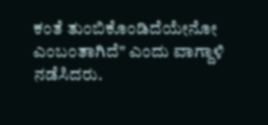ಕಂತೆ ತುಂಬಿಕೊಂಡಿದೆಯೇನೋ ಎಂಬಂತಾಗಿದೆ" ಎಂದು ವಾಗ್ದಾಳಿ ನಡೆಸಿದರು.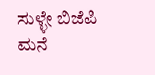ಸುಳ್ಳೇ ಬಿಜೆಪಿ ಮನೆ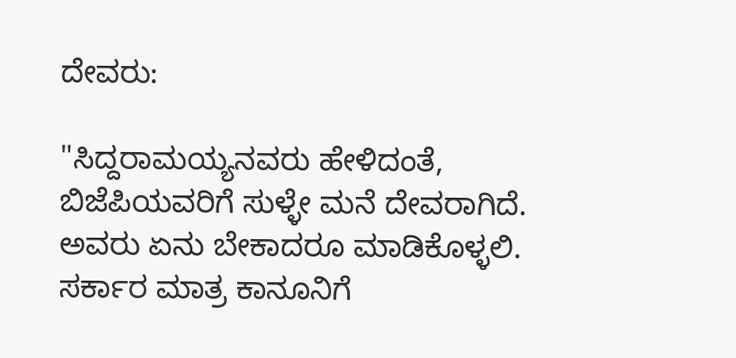ದೇವರು:

"ಸಿದ್ದರಾಮಯ್ಯನವರು ಹೇಳಿದಂತೆ, ಬಿಜೆಪಿಯವರಿಗೆ ಸುಳ್ಳೇ ಮನೆ ದೇವರಾಗಿದೆ. ಅವರು ಏನು ಬೇಕಾದರೂ ಮಾಡಿಕೊಳ್ಳಲಿ. ಸರ್ಕಾರ ಮಾತ್ರ ಕಾನೂನಿಗೆ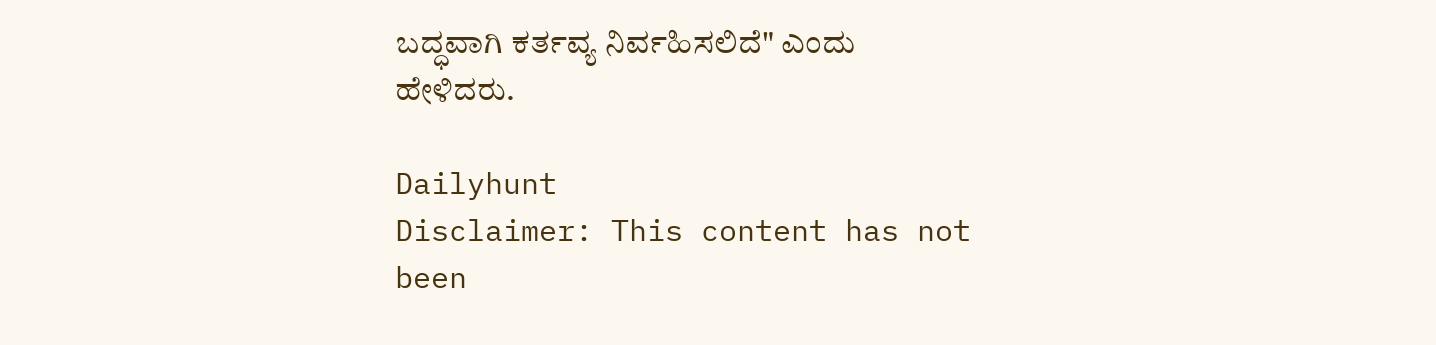ಬದ್ಧವಾಗಿ ಕರ್ತವ್ಯ ನಿರ್ವಹಿಸಲಿದೆ" ಎಂದು ಹೇಳಿದರು.

Dailyhunt
Disclaimer: This content has not been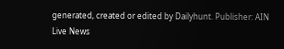generated, created or edited by Dailyhunt. Publisher: AIN Live News